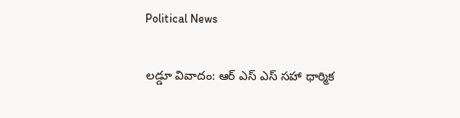Political News

ల‌డ్డూ వివాదం: ఆర్ ఎస్ ఎస్ స‌హా ధార్మిక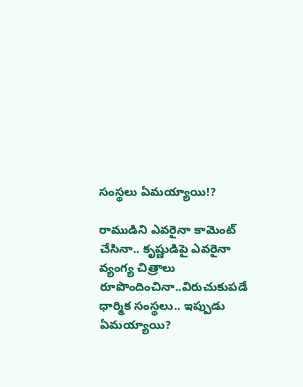సంస్థ‌లు ఏమ‌య్యాయి!?

రాముడిని ఎవ‌రైనా కామెంట్ చేసినా.. కృష్ణుడిపై ఎవ‌రైనా వ్యంగ్య చిత్రాలు రూపొందించినా..విరుచుకుప‌డే ధార్మిక సంస్థ‌లు.. ఇప్పుడు ఏమ‌య్యాయి?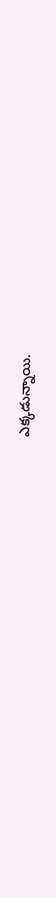ఎక్క‌డున్నాయి.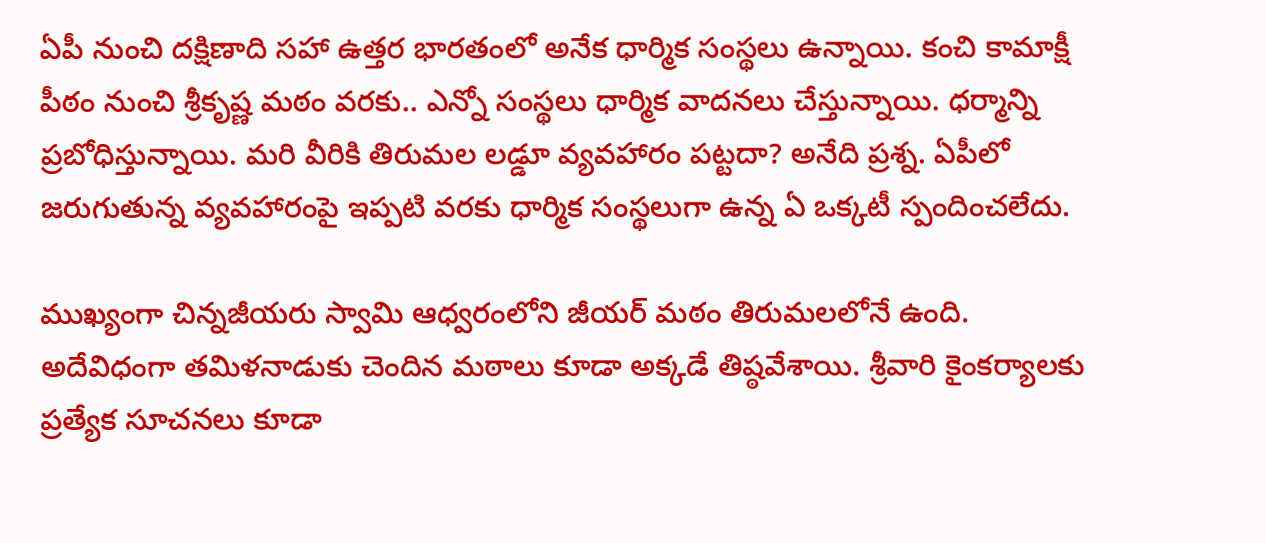ఏపీ నుంచి ద‌క్షిణాది స‌హా ఉత్త‌ర భారతంలో అనేక ధార్మిక సంస్థ‌లు ఉన్నాయి. కంచి కామాక్షీ పీఠం నుంచి శ్రీకృష్ణ మ‌ఠం వ‌ర‌కు.. ఎన్నో సంస్థ‌లు ధార్మిక వాద‌న‌లు చేస్తున్నాయి. ధ‌ర్మాన్ని ప్ర‌బోధిస్తున్నాయి. మ‌రి వీరికి తిరుమ‌ల ల‌డ్డూ వ్య‌వ‌హారం ప‌ట్ట‌దా? అనేది ప్ర‌శ్న‌. ఏపీలో జ‌రుగుతున్న వ్య‌వ‌హారంపై ఇప్ప‌టి వ‌ర‌కు ధార్మిక సంస్థ‌లుగా ఉన్న ఏ ఒక్క‌టీ స్పందించ‌లేదు.

ముఖ్యంగా చిన్న‌జీయ‌రు స్వామి ఆధ్వ‌రంలోని జీయ‌ర్ మ‌ఠం తిరుమ‌ల‌లోనే ఉంది. అదేవిధంగా త‌మిళ‌నాడుకు చెందిన మ‌ఠాలు కూడా అక్క‌డే తిష్ఠ‌వేశాయి. శ్రీవారి కైంక‌ర్యాల‌కు ప్ర‌త్యేక సూచ‌న‌లు కూడా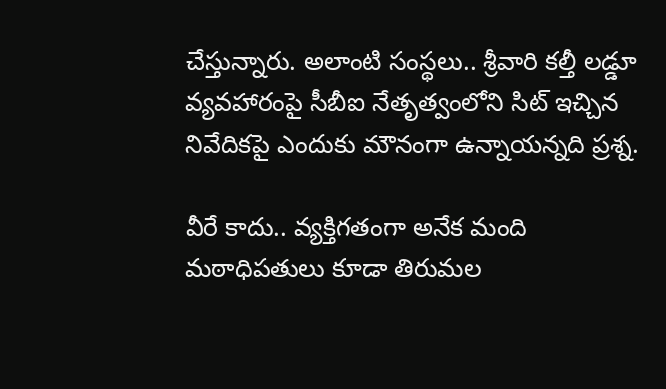చేస్తున్నారు. అలాంటి సంస్థ‌లు.. శ్రీవారి క‌ల్తీ ల‌డ్డూ వ్య‌వ‌హారంపై సీబీఐ నేతృత్వంలోని సిట్ ఇచ్చిన నివేదిక‌పై ఎందుకు మౌనంగా ఉన్నాయ‌న్న‌ది ప్ర‌శ్న‌.

వీరే కాదు.. వ్య‌క్తిగ‌తంగా అనేక మంది మ‌ఠాధిప‌తులు కూడా తిరుమ‌ల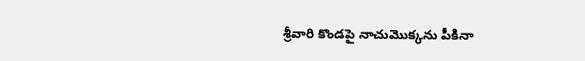శ్రీవారి కొండ‌పై నాచుమొక్క‌ను పీకినా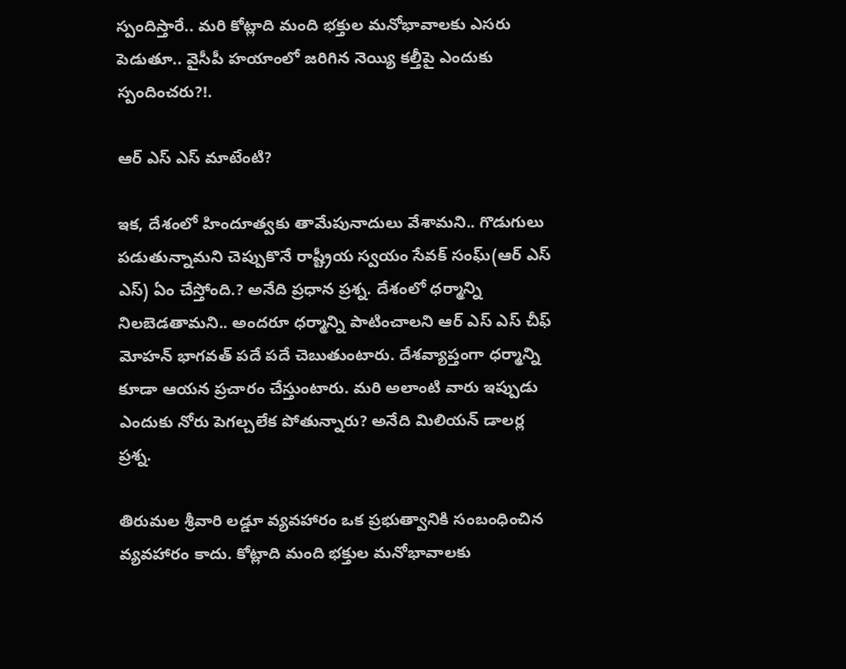స్పందిస్తారే.. మ‌రి కోట్లాది మంది భ‌క్తుల మ‌నోభావాల‌కు ఎస‌రు పెడుతూ.. వైసీపీ హ‌యాంలో జ‌రిగిన నెయ్యి క‌ల్తీపై ఎందుకు స్పందించ‌రు?!.

ఆర్ ఎస్ ఎస్ మాటేంటి?

ఇక‌, దేశంలో హిందూత్వ‌కు తామేపునాదులు వేశామ‌ని.. గొడుగులు ప‌డుతున్నామ‌ని చెప్పుకొనే రాష్ట్రీయ స్వ‌యం సేవ‌క్ సంఘ్(ఆర్ ఎస్ ఎస్‌) ఏం చేస్తోంది.? అనేది ప్ర‌ధాన ప్ర‌శ్న‌. దేశంలో ధ‌ర్మాన్ని నిల‌బెడ‌తామ‌ని.. అంద‌రూ ధ‌ర్మాన్ని పాటించాల‌ని ఆర్ ఎస్ ఎస్ చీఫ్ మోహ‌న్ భాగ‌వ‌త్ ప‌దే ప‌దే చెబుతుంటారు. దేశ‌వ్యాప్తంగా ధ‌ర్మాన్ని కూడా ఆయ‌న ప్ర‌చారం చేస్తుంటారు. మ‌రి అలాంటి వారు ఇప్పుడు ఎందుకు నోరు పెగ‌ల్చ‌లేక పోతున్నారు? అనేది మిలియ‌న్ డాల‌ర్ల ప్ర‌శ్న‌.

తిరుమ‌ల శ్రీవారి ల‌డ్డూ వ్య‌వ‌హారం ఒక ప్ర‌భుత్వానికి సంబంధించిన వ్య‌వ‌హారం కాదు. కోట్లాది మంది భ‌క్తుల మ‌నోభావాల‌కు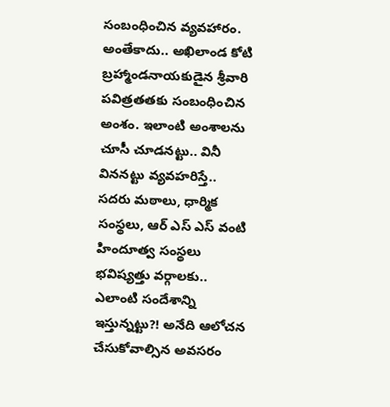సంబంధించిన వ్య‌వ‌హారం. అంతేకాదు.. అఖిలాండ కోటి బ్ర‌హ్మాండ‌నాయ‌కుడైన శ్రీవారి ప‌విత్ర‌త‌త‌కు సంబంధించిన అంశం. ఇలాంటి అంశాల‌ను చూసీ చూడ‌న‌ట్టు.. వినీ విన‌న‌ట్టు వ్య‌వ‌హరిస్తే.. స‌ద‌రు మ‌ఠాలు, ధార్మిక సంస్థ‌లు, ఆర్ ఎస్ ఎస్ వంటి హిందూత్వ సంస్థ‌లు భ‌విష్య‌త్తు వ‌ర్గాల‌కు.. ఎలాంటి సందేశాన్ని ఇస్తున్న‌ట్టు?! అనేది ఆలోచ‌న చేసుకోవాల్సిన అవ‌స‌రం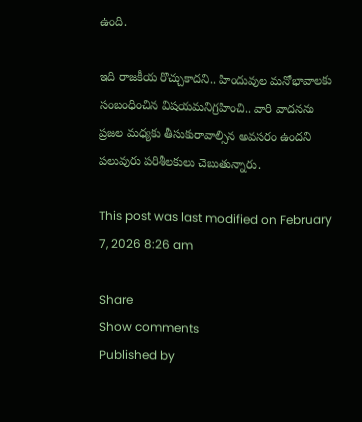ఉంది.

ఇది రాజ‌కీయ రొచ్చుకాద‌ని.. హిందువుల మ‌నోభావాల‌కు సంబంధించిన విష‌యమ‌నిగ్ర‌హించి.. వారి వాద‌న‌ను ప్ర‌జ‌ల మ‌ధ్య‌కు తీసుకురావాల్సిన అవ‌స‌రం ఉంద‌ని ప‌లువురు ప‌రిశీల‌కులు చెబుతున్నారు.

This post was last modified on February 7, 2026 8:26 am

Share
Show comments
Published by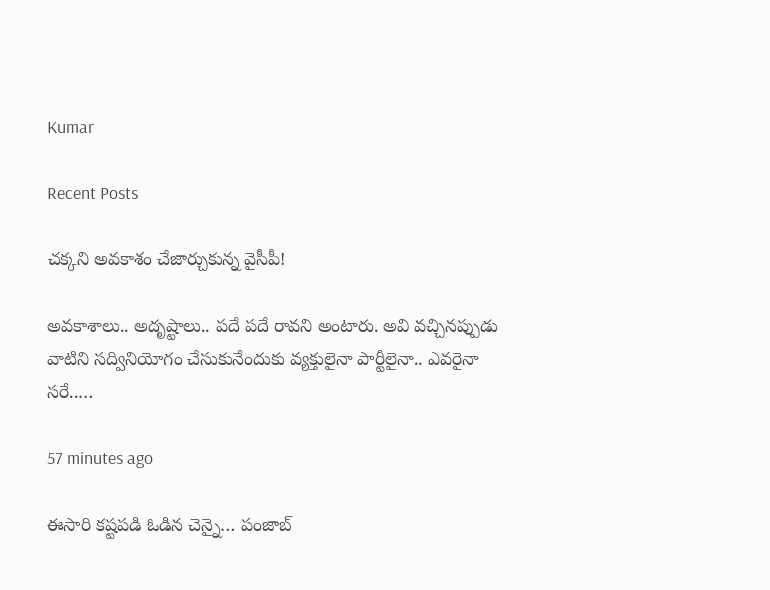Kumar

Recent Posts

చ‌క్క‌ని అవ‌కాశం చేజార్చుకున్న వైసీపీ!

అవ‌కాశాలు.. అదృష్టాలు.. ప‌దే ప‌దే రావ‌ని అంటారు. అవి వ‌చ్చిన‌ప్పుడు వాటిని స‌ద్వినియోగం చేసుకునేందుకు వ్య‌క్తులైనా పార్టీలైనా.. ఎవ‌రైనా స‌రే..…

57 minutes ago

ఈసారి కష్టపడి ఓడిన చెన్నై… పంజాబ్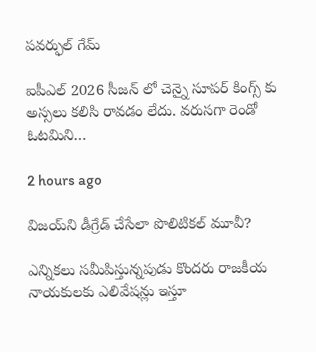పవర్ఫుల్ గేమ్

ఐపీఎల్ 2026 సీజన్ లో చెన్నై సూపర్ కింగ్స్ కు అస్సలు కలిసి రావడం లేదు. వరుసగా రెండో ఓటమిని…

2 hours ago

విజ‌య్‌ని డీగ్రేడ్ చేసేలా పొలిటిక‌ల్ మూవీ?

ఎన్నిక‌లు స‌మీపిస్తున్నపుడు కొంద‌రు రాజ‌కీయ నాయ‌కుల‌కు ఎలివేష‌న్లు ఇస్తూ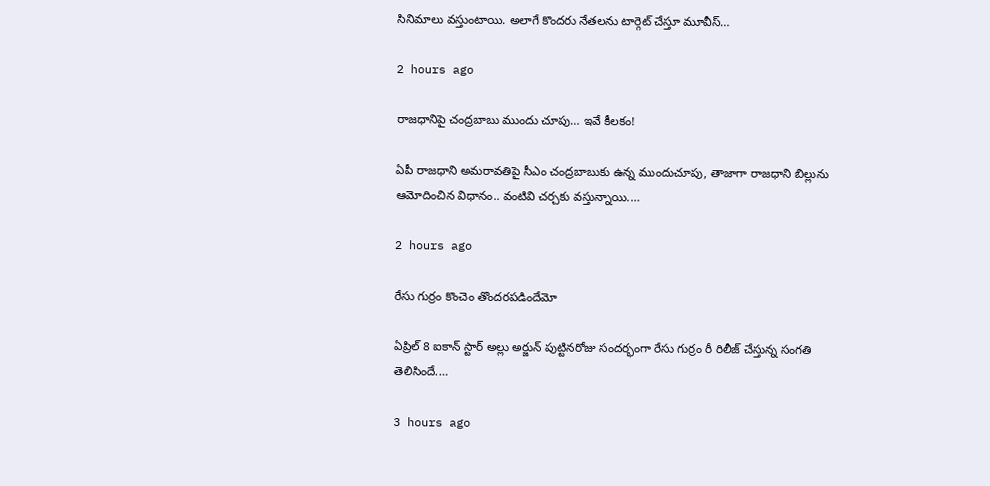సినిమాలు వ‌స్తుంటాయి. అలాగే కొంద‌రు నేత‌ల‌ను టార్గెట్ చేస్తూ మూవీస్…

2 hours ago

రాజ‌ధానిపై చంద్ర‌బాబు ముందు చూపు… ఇవే కీల‌కం!

ఏపీ రాజ‌ధాని అమ‌రావ‌తిపై సీఎం చంద్ర‌బాబుకు ఉన్న ముందుచూపు, తాజాగా రాజ‌ధాని బిల్లును ఆమోదించిన విధానం.. వంటివి చ‌ర్చ‌కు వ‌స్తున్నాయి.…

2 hours ago

రేసు గుర్రం కొంచెం తొందరపడిందేమో

ఏప్రిల్ 8 ఐకాన్ స్టార్ అల్లు అర్జున్ పుట్టినరోజు సందర్భంగా రేసు గుర్రం రీ రిలీజ్ చేస్తున్న సంగతి తెలిసిందే.…

3 hours ago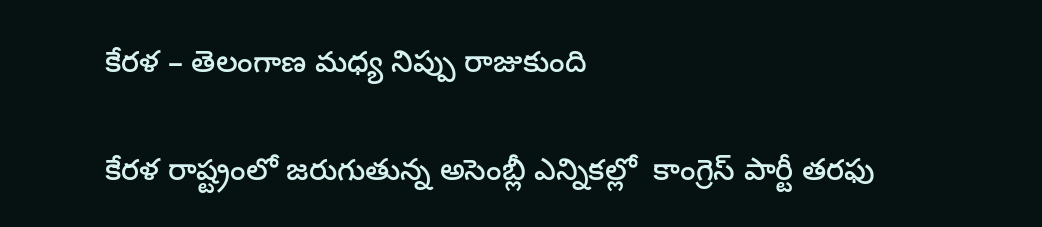కేరళ – తెలంగాణ మధ్య నిప్పు రాజుకుంది

కేర‌ళ రాష్ట్రంలో జ‌రుగుతున్న అసెంబ్లీ ఎన్నిక‌ల్లో  కాంగ్రెస్ పార్టీ త‌ర‌ఫు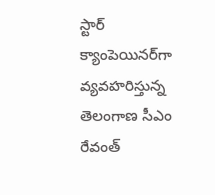స్టార్ క్యాంపెయిన‌ర్‌గా వ్య‌వ‌హ‌రిస్తున్న తెలంగాణ సీఎం రేవంత్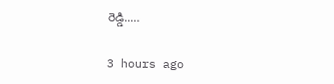రెడ్డి..…

3 hours ago